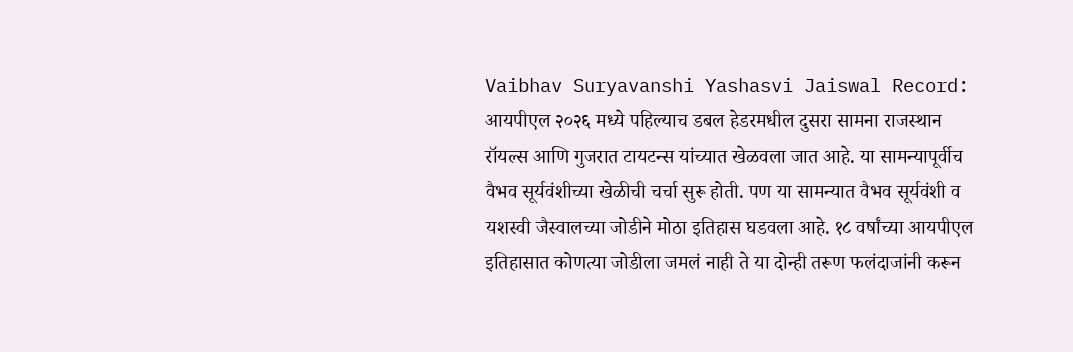Vaibhav Suryavanshi Yashasvi Jaiswal Record: आयपीएल २०२६ मध्ये पहिल्याच डबल हेडरमधील दुसरा सामना राजस्थान रॉयल्स आणि गुजरात टायटन्स यांच्यात खेळवला जात आहे. या सामन्यापूर्वीच वैभव सूर्यवंशीच्या खेळीची चर्चा सुरू होती. पण या सामन्यात वैभव सूर्यवंशी व यशस्वी जैस्वालच्या जोडीने मोठा इतिहास घडवला आहे. १८ वर्षांच्या आयपीएल इतिहासात कोणत्या जोडीला जमलं नाही ते या दोन्ही तरूण फलंदाजांनी करून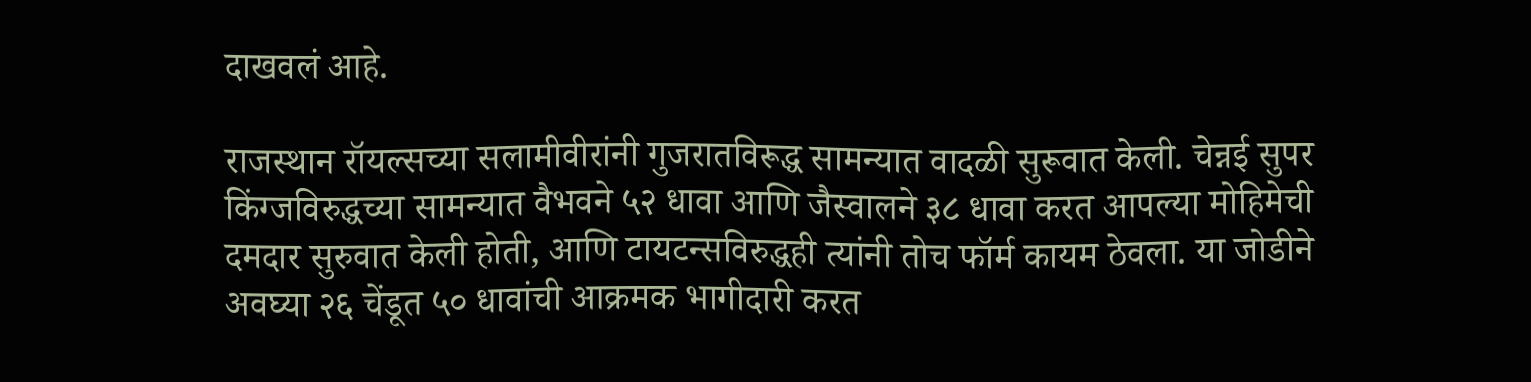दाखवलं आहे.

राजस्थान रॉयल्सच्या सलामीवीरांनी गुजरातविरूद्ध सामन्यात वादळी सुरूवात केली. चेन्नई सुपर किंग्जविरुद्धच्या सामन्यात वैभवने ५२ धावा आणि जैस्वालने ३८ धावा करत आपल्या मोहिमेची दमदार सुरुवात केली होती, आणि टायटन्सविरुद्धही त्यांनी तोच फॉर्म कायम ठेवला. या जोडीने अवघ्या २६ चेंडूत ५० धावांची आक्रमक भागीदारी करत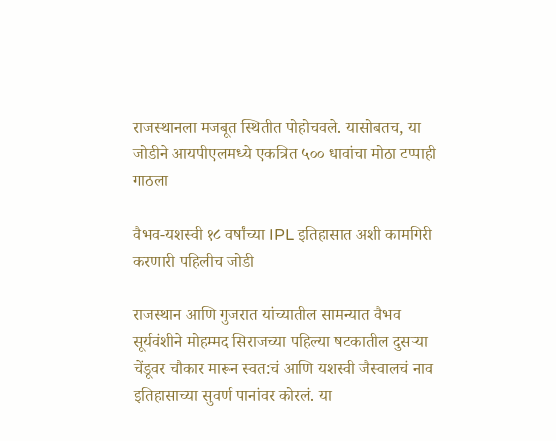राजस्थानला मजबूत स्थितीत पोहोचवले. यासोबतच, या जोडीने आयपीएलमध्ये एकत्रित ५०० धावांचा मोठा टप्पाही गाठला

वैभव-यशस्वी १८ वर्षांच्या IPL इतिहासात अशी कामगिरी करणारी पहिलीच जोडी

राजस्थान आणि गुजरात यांच्यातील सामन्यात वैभव सूर्यवंशीने मोहम्मद सिराजच्या पहिल्या षटकातील दुसऱ्या चेंडूवर चौकार मारून स्वत:चं आणि यशस्वी जैस्वालचं नाव इतिहासाच्या सुवर्ण पानांवर कोरलं. या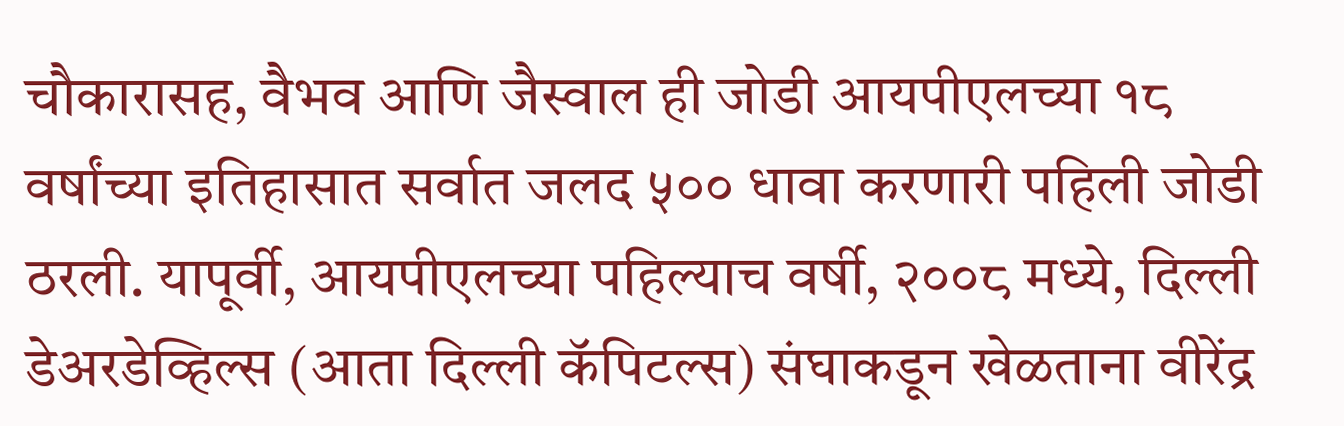चौकारासह, वैभव आणि जैस्वाल ही जोडी आयपीएलच्या १८ वर्षांच्या इतिहासात सर्वात जलद ५०० धावा करणारी पहिली जोडी ठरली. यापूर्वी, आयपीएलच्या पहिल्याच वर्षी, २००८ मध्ये, दिल्ली डेअरडेव्हिल्स (आता दिल्ली कॅपिटल्स) संघाकडून खेळताना वीरेंद्र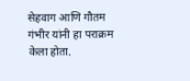सेहवाग आणि गौतम गंभीर यांनी हा पराक्रम केला होता.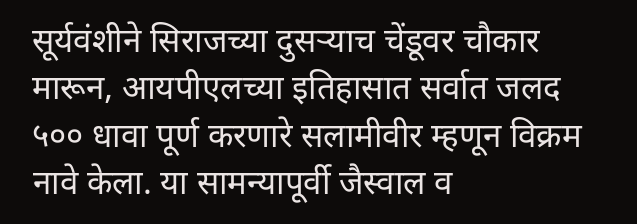सूर्यवंशीने सिराजच्या दुसऱ्याच चेंडूवर चौकार मारून, आयपीएलच्या इतिहासात सर्वात जलद ५०० धावा पूर्ण करणारे सलामीवीर म्हणून विक्रम नावे केला. या सामन्यापूर्वी जैस्वाल व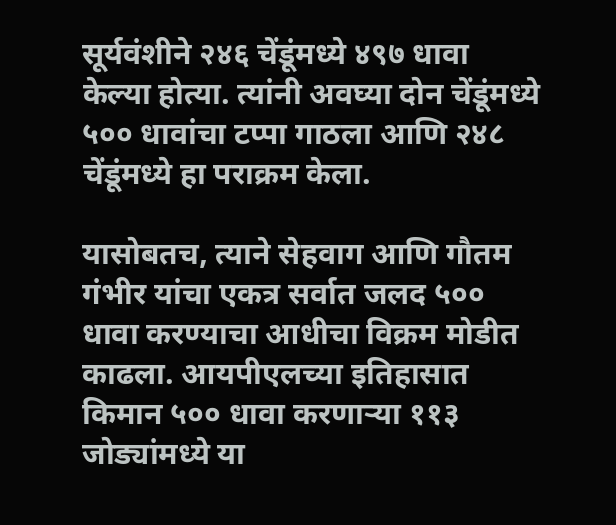सूर्यवंशीने २४६ चेंडूंमध्ये ४९७ धावा केल्या होत्या. त्यांनी अवघ्या दोन चेंडूंमध्ये ५०० धावांचा टप्पा गाठला आणि २४८ चेंडूंमध्ये हा पराक्रम केला.

यासोबतच, त्याने सेहवाग आणि गौतम गंभीर यांचा एकत्र सर्वात जलद ५०० धावा करण्याचा आधीचा विक्रम मोडीत काढला. आयपीएलच्या इतिहासात किमान ५०० धावा करणाऱ्या ११३ जोड्यांमध्ये या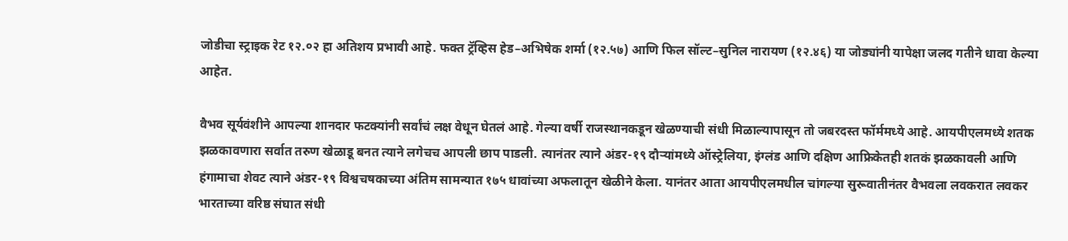जोडीचा स्ट्राइक रेट १२.०२ हा अतिशय प्रभावी आहे. फक्त ट्रॅव्हिस हेड–अभिषेक शर्मा (१२.५७) आणि फिल सॉल्ट–सुनिल नारायण (१२.४६) या जोड्यांनी यापेक्षा जलद गतीने धावा केल्या आहेत.

वैभव सूर्यवंशीने आपल्या शानदार फटक्यांनी सर्वांचं लक्ष वेधून घेतलं आहे. गेल्या वर्षी राजस्थानकडून खेळण्याची संधी मिळाल्यापासून तो जबरदस्त फॉर्ममध्ये आहे. आयपीएलमध्ये शतक झळकावणारा सर्वात तरुण खेळाडू बनत त्याने लगेचच आपली छाप पाडली. त्यानंतर त्याने अंडर-१९ दौऱ्यांमध्ये ऑस्ट्रेलिया, इंग्लंड आणि दक्षिण आफ्रिकेतही शतकं झळकावली आणि हंगामाचा शेवट त्याने अंडर-१९ विश्वचषकाच्या अंतिम सामन्यात १७५ धावांच्या अफलातून खेळीने केला. यानंतर आता आयपीएलमधील चांगल्या सुरूवातीनंतर वैभवला लवकरात लवकर भारताच्या वरिष्ठ संघात संधी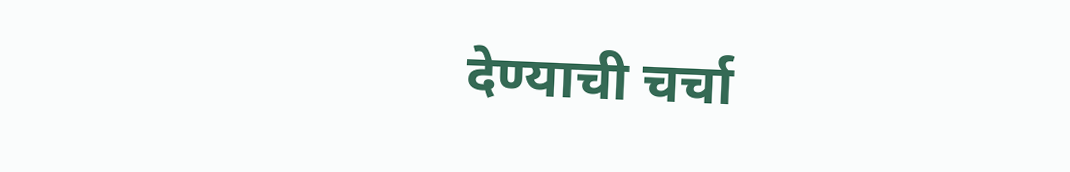देण्याची चर्चा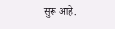सुरू आहे.